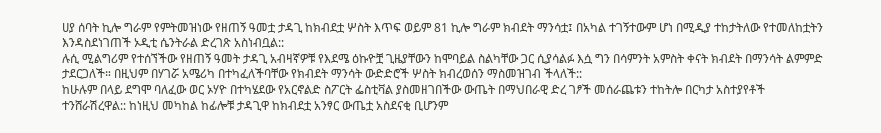ሀያ ሰባት ኪሎ ግራም የምትመዝነው የዘጠኝ ዓመቷ ታዳጊ ከክብደቷ ሦስት እጥፍ ወይም 81 ኪሎ ግራም ክብደት ማንሳቷ፤ በአካል ተገኝተውም ሆነ በሚዲያ ተከታትለው የተመለከቷትን እንዳስደነገጠች ኦዲቲ ሴንትራል ድረገጽ አስነብቧል::
ሉሲ ሚልግሪም የተሰኘችው የዘጠኝ ዓመት ታዳጊ አብዛኛዎቹ የእደሜ ዕኩዮቿ ጊዜያቸውን ከሞባይል ስልካቸው ጋር ሲያሳልፉ እሷ ግን በሳምንት አምስት ቀናት ክብደት በማንሳት ልምምድ ታደርጋለች። በዚህም በሃገሯ አሜሪካ በተካፈለችባቸው የክብደት ማንሳት ውድድሮች ሦስት ክብረወሰን ማስመዝገብ ችላለች::
ከሁሉም በላይ ደግሞ ባለፈው ወር ኦሃዮ በተካሄደው የአርኖልድ ስፖርት ፌስቲቫል ያስመዘገበችው ውጤት በማህበራዊ ድረ ገፆች መሰራጨቱን ተከትሎ በርካታ አስተያየቶች ተንሸራሽረዋል:: ከነዚህ መካከል ከፊሎቹ ታዳጊዋ ከክብደቷ አንፃር ውጤቷ አስደናቂ ቢሆንም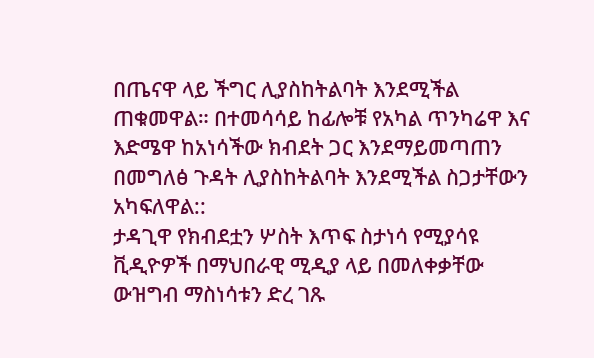በጤናዋ ላይ ችግር ሊያስከትልባት እንደሚችል ጠቁመዋል። በተመሳሳይ ከፊሎቹ የአካል ጥንካሬዋ እና እድሜዋ ከአነሳችው ክብደት ጋር እንደማይመጣጠን በመግለፅ ጉዳት ሊያስከትልባት እንደሚችል ስጋታቸውን አካፍለዋል::
ታዳጊዋ የክብደቷን ሦስት እጥፍ ስታነሳ የሚያሳዩ ቪዲዮዎች በማህበራዊ ሚዲያ ላይ በመለቀቃቸው ውዝግብ ማስነሳቱን ድረ ገጹ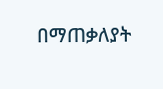በማጠቃለያት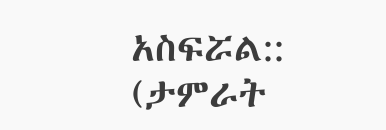አስፍሯል::
(ታምራት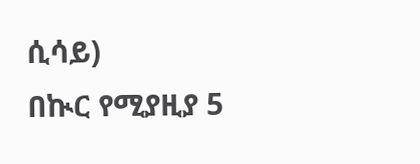ሲሳይ)
በኲር የሚያዚያ 5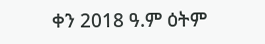ቀን 2018 ዓ.ም ዕትም